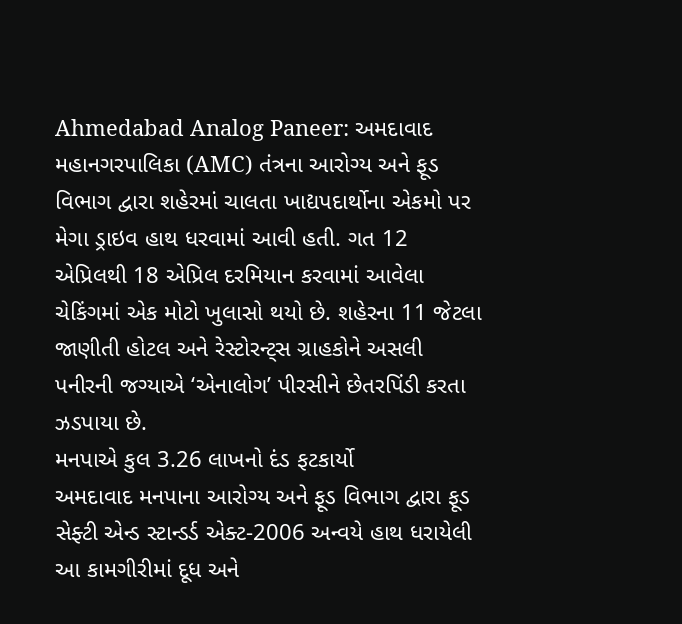Ahmedabad Analog Paneer: અમદાવાદ મહાનગરપાલિકા (AMC) તંત્રના આરોગ્ય અને ફૂડ વિભાગ દ્વારા શહેરમાં ચાલતા ખાદ્યપદાર્થોના એકમો પર મેગા ડ્રાઇવ હાથ ધરવામાં આવી હતી. ગત 12 એપ્રિલથી 18 એપ્રિલ દરમિયાન કરવામાં આવેલા ચેકિંગમાં એક મોટો ખુલાસો થયો છે. શહેરના 11 જેટલા જાણીતી હોટલ અને રેસ્ટોરન્ટ્સ ગ્રાહકોને અસલી પનીરની જગ્યાએ ‘એનાલોગ’ પીરસીને છેતરપિંડી કરતા ઝડપાયા છે.
મનપાએ કુલ 3.26 લાખનો દંડ ફટકાર્યો
અમદાવાદ મનપાના આરોગ્ય અને ફૂડ વિભાગ દ્વારા ફૂડ સેફ્ટી એન્ડ સ્ટાન્ડર્ડ એક્ટ-2006 અન્વયે હાથ ધરાયેલી આ કામગીરીમાં દૂધ અને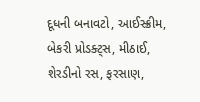દૂધની બનાવટો, આઈસ્ક્રીમ, બેકરી પ્રોડક્ટ્સ, મીઠાઈ, શેરડીનો રસ, ફરસાણ,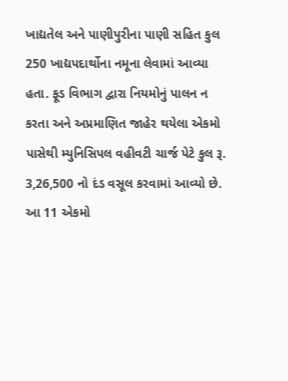ખાદ્યતેલ અને પાણીપુરીના પાણી સહિત કુલ 250 ખાદ્યપદાર્થોના નમૂના લેવામાં આવ્યા હતા. ફૂડ વિભાગ દ્વારા નિયમોનું પાલન ન કરતા અને અપ્રમાણિત જાહેર થયેલા એકમો પાસેથી મ્યુનિસિપલ વહીવટી ચાર્જ પેટે કુલ રૂ. 3,26,500 નો દંડ વસૂલ કરવામાં આવ્યો છે.
આ 11 એકમો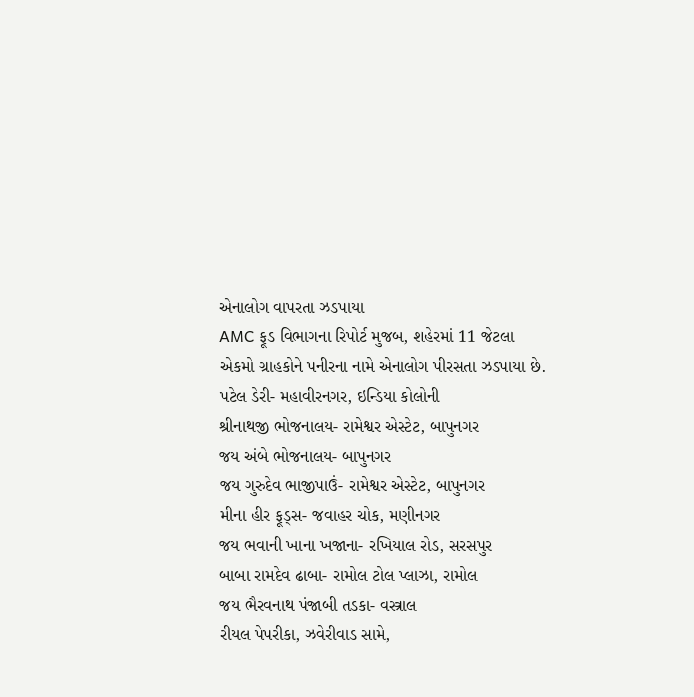એનાલોગ વાપરતા ઝડપાયા
AMC ફૂડ વિભાગના રિપોર્ટ મુજબ, શહેરમાં 11 જેટલા એકમો ગ્રાહકોને પનીરના નામે એનાલોગ પીરસતા ઝડપાયા છે.
પટેલ ડેરી- મહાવીરનગર, ઇન્ડિયા કોલોની
શ્રીનાથજી ભોજનાલય- રામેશ્વર એસ્ટેટ, બાપુનગર
જય અંબે ભોજનાલય- બાપુનગર
જય ગુરુદેવ ભાજીપાઉં- રામેશ્વર એસ્ટેટ, બાપુનગર
મીના હીર ફૂડ્સ- જવાહર ચોક, મણીનગર
જય ભવાની ખાના ખજાના- રખિયાલ રોડ, સરસપુર
બાબા રામદેવ ઢાબા- રામોલ ટોલ પ્લાઝા, રામોલ
જય ભૈરવનાથ પંજાબી તડકા- વસ્ત્રાલ
રીયલ પેપરીકા, ઝવેરીવાડ સામે,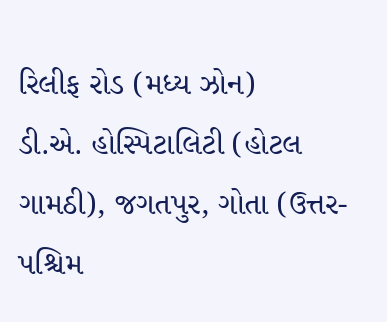રિલીફ રોડ (મધ્ય ઝોન)
ડી.એ. હોસ્પિટાલિટી (હોટલ ગામઠી), જગતપુર, ગોતા (ઉત્તર-પશ્ચિમ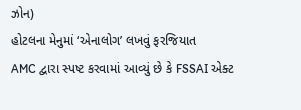ઝોન)
હોટલના મેનુમાં ‘એનાલોગ’ લખવું ફરજિયાત
AMC દ્વારા સ્પષ્ટ કરવામાં આવ્યું છે કે FSSAI એક્ટ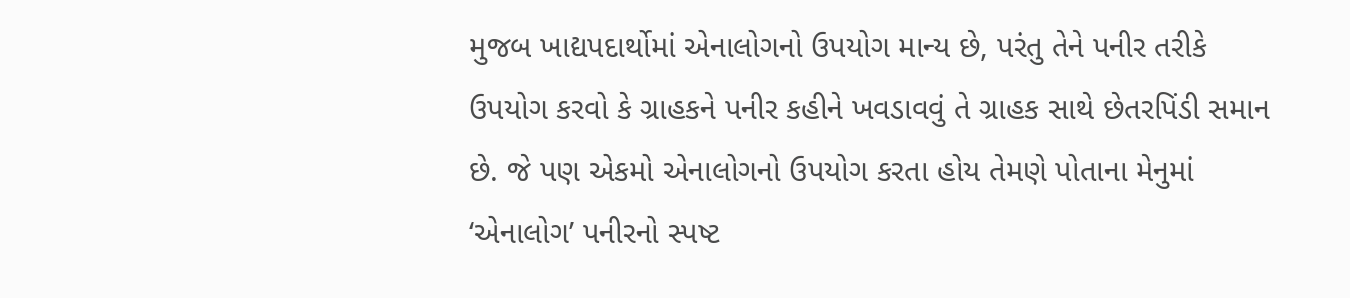મુજબ ખાદ્યપદાર્થોમાં એનાલોગનો ઉપયોગ માન્ય છે, પરંતુ તેને પનીર તરીકે ઉપયોગ કરવો કે ગ્રાહકને પનીર કહીને ખવડાવવું તે ગ્રાહક સાથે છેતરપિંડી સમાન છે. જે પણ એકમો એનાલોગનો ઉપયોગ કરતા હોય તેમણે પોતાના મેનુમાં ‘એનાલોગ’ પનીરનો સ્પષ્ટ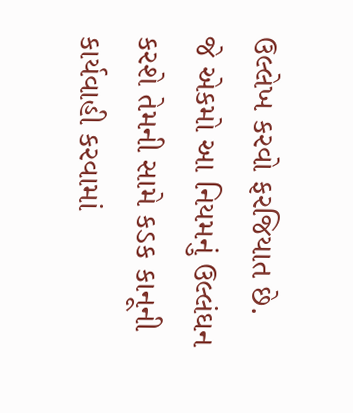ઉલ્લેખ કરવો ફરજિયાત છે.
જે એકમો આ નિયમનું ઉલ્લંઘન કરશે તેમની સામે કડક કાનૂની કાર્યવાહી કરવામાં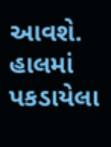આવશે. હાલમાં પકડાયેલા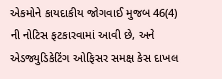એકમોને કાયદાકીય જોગવાઈ મુજબ 46(4) ની નોટિસ ફટકારવામાં આવી છે, અને એડજ્યુડિકેટિંગ ઓફિસર સમક્ષ કેસ દાખલ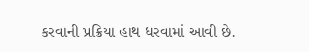કરવાની પ્રક્રિયા હાથ ધરવામાં આવી છે.